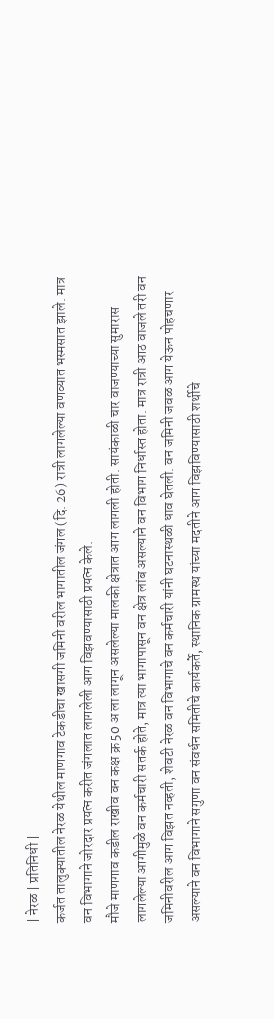| नेरळ | प्रतिनिधी |
कर्जत तालुक्यातील नेरळ येथील माणगाव टेकडीचा खासगी जमिनी वरील भागातील जंगल (दि. 26) रात्री लागलेल्या वणव्यात भस्मसात झाले. मात्र वन विभागाने जोरदार प्रयत्न करीत जंगलात लागलेली आग विझवण्यासाठी प्रयत्न केले.
मौजे माणगाव कडील राखीव वन कक्ष क्र 50 अ ला लागून असलेल्या मालकी क्षेत्रात आग लागली होती. सायंकाळी चार वाजण्याच्या सुमारास लागलेल्या आगीमुळे वन कर्मचारी सतर्क होते, मात्र त्या भागापासून वन क्षेत्र लांब असल्याने वन विभाग निर्धास्त होता. मात्र रात्री आठ वाजले तरी वन जमिनीवरील आग विझत नव्हती, शेवटी नेरळ वन विभागाचे वन कर्मचारी यांनी घटनास्थळी धाव घेतली. वन जमिनी जवळ आग येऊन पोहचणार असल्याने वन विभागाने सगुणा वन संवर्धन समितीचे कार्यकर्ते, स्थानिक ग्रामस्थ यांच्या मदतीने आग विझविण्यासाठी शर्थीचे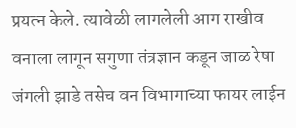प्रयत्न केले. त्यावेळी लागलेली आग राखीव वनाला लागून सगुणा तंत्रज्ञान कडून जाळ रेषा जंगली झाडे तसेच वन विभागाच्या फायर लाईन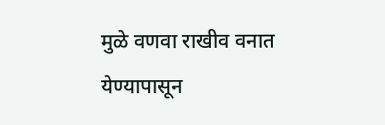मुळे वणवा राखीव वनात येण्यापासून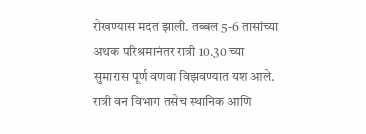रोखण्यास मदत झाली. तब्बल 5-6 तासांच्या अथक परिश्रमानंतर रात्री 10.30 च्या सुमारास पूर्ण वणवा विझवण्यात यश आले. रात्री वन विभाग तसेच स्थानिक आणि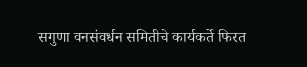सगुणा वनसंवर्धन समितीचे कार्यकर्ते फिरत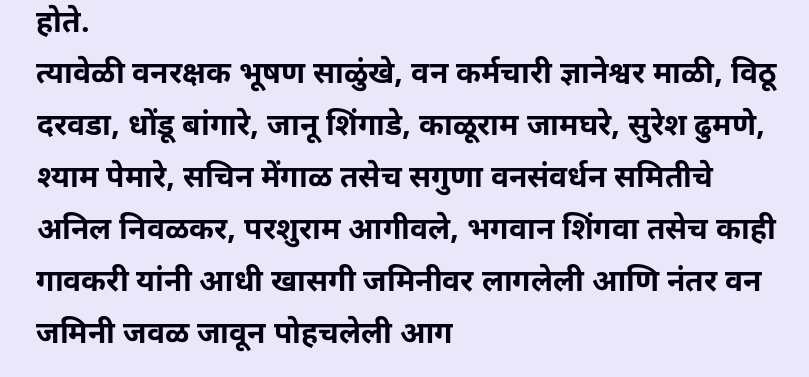होते.
त्यावेळी वनरक्षक भूषण साळुंखे, वन कर्मचारी ज्ञानेश्वर माळी, विठू दरवडा, धोंडू बांगारे, जानू शिंगाडे, काळूराम जामघरे, सुरेश ढुमणे, श्याम पेमारे, सचिन मेंगाळ तसेच सगुणा वनसंवर्धन समितीचे अनिल निवळकर, परशुराम आगीवले, भगवान शिंगवा तसेच काही गावकरी यांनी आधी खासगी जमिनीवर लागलेली आणि नंतर वन जमिनी जवळ जावून पोहचलेली आग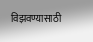विझवण्यासाठी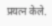प्रयत्न केले.